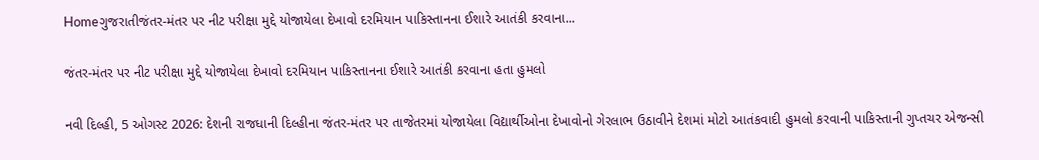Homeગુજરાતીજંતર-મંતર પર નીટ પરીક્ષા મુદ્દે યોજાયેલા દેખાવો દરમિયાન પાકિસ્તાનના ઈશારે આતંકી કરવાના...

જંતર-મંતર પર નીટ પરીક્ષા મુદ્દે યોજાયેલા દેખાવો દરમિયાન પાકિસ્તાનના ઈશારે આતંકી કરવાના હતા હુમલો

નવી દિલ્હી, 5 ઓગસ્ટ 2026: દેશની રાજધાની દિલ્હીના જંતર-મંતર પર તાજેતરમાં યોજાયેલા વિદ્યાર્થીઓના દેખાવોનો ગેરલાભ ઉઠાવીને દેશમાં મોટો આતંકવાદી હુમલો કરવાની પાકિસ્તાની ગુપ્તચર એજન્સી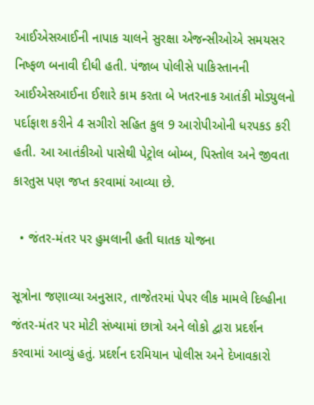આઈએસઆઈની નાપાક ચાલને સુરક્ષા એજન્સીઓએ સમયસર નિષ્ફળ બનાવી દીધી હતી. પંજાબ પોલીસે પાકિસ્તાનની આઈએસઆઈના ઈશારે કામ કરતા બે ખતરનાક આતંકી મોડ્યુલનો પર્દાફાશ કરીને 4 સગીરો સહિત કુલ 9 આરોપીઓની ધરપકડ કરી હતી. આ આતંકીઓ પાસેથી પેટ્રોલ બોમ્બ, પિસ્તોલ અને જીવતા કારતુસ પણ જપ્ત કરવામાં આવ્યા છે.

  • જંતર-મંતર પર હુમલાની હતી ઘાતક યોજના

સૂત્રોના જણાવ્યા અનુસાર, તાજેતરમાં પેપર લીક મામલે દિલ્હીના જંતર-મંતર પર મોટી સંખ્યામાં છાત્રો અને લોકો દ્વારા પ્રદર્શન કરવામાં આવ્યું હતું. પ્રદર્શન દરમિયાન પોલીસ અને દેખાવકારો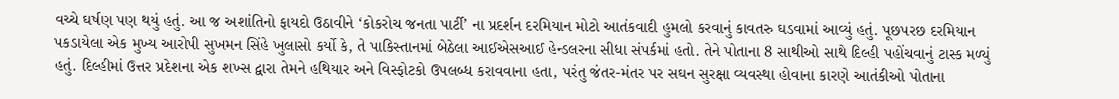વચ્ચે ઘર્ષણ પણ થયું હતું. આ જ અશાંતિનો ફાયદો ઉઠાવીને ‘કોકરોચ જનતા પાર્ટી’ ના પ્રદર્શન દરમિયાન મોટો આતંકવાદી હુમલો કરવાનું કાવતરુ ઘડવામાં આવ્યું હતું. પૂછપરછ દરમિયાન પકડાયેલા એક મુખ્ય આરોપી સુખમન સિંહે ખુલાસો કર્યો કે, તે પાકિસ્તાનમાં બેઠેલા આઈએસઆઈ હેન્ડલરના સીધા સંપર્કમાં હતો. તેને પોતાના 8 સાથીઓ સાથે દિલ્હી પહોંચવાનું ટાસ્ક મળ્યું હતું. દિલ્હીમાં ઉત્તર પ્રદેશના એક શખ્સ દ્વારા તેમને હથિયાર અને વિસ્ફોટકો ઉપલબ્ધ કરાવવાના હતા, પરંતુ જંતર-મંતર પર સઘન સુરક્ષા વ્યવસ્થા હોવાના કારણે આતંકીઓ પોતાના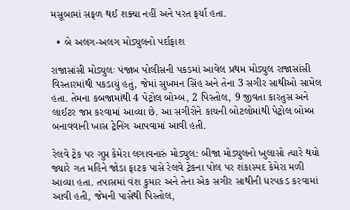મસૂબામાં સફળ થઈ શક્યા નહીં અને પરત ફર્યા હતા.

  • બે અલગ-અલગ મોડ્યુલનો પર્દાફાશ

રાજાસાંસી મોડ્યુલઃ પંજાબ પોલીસની પકડમાં આવેલ પ્રથમ મોડ્યુલ રાજાસાંસી વિસ્તારમાંથી પકડાયું હતું, જેમાં સુખમન સિંહ અને તેના 3 સગીર સાથીઓ સામેલ હતા. તેમના કબજામાંથી 4 પેટ્રોલ બોમ્બ, 2 પિસ્તોલ, 9 જીવતા કારતુસ અને લાઈટર જપ્ત કરવામાં આવ્યા છે. આ સગીરોને કાચની બોટલોમાંથી પેટ્રોલ બોમ્બ બનાવવાની ખાસ ટ્રેનિંગ આપવામાં આવી હતી.

રેલવે ટ્રેક પર ગુપ્ત કેમેરા લગાવનારું મોડ્યુલ: બીજા મોડ્યુલનો ખુલાસો ત્યારે થયો જ્યારે ગત મહિને જોડા ફાટક પાસે રેલવે ટ્રેકના પોલ પર શંકાસ્પદ કેમેરા મળી આવ્યા હતા. તપાસમાં વંશ કુમાર અને તેના એક સગીર સાથીની ધરપકડ કરવામાં આવી હતી, જેમની પાસેથી પિસ્તોલ,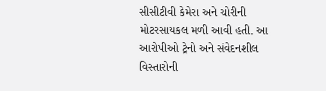સીસીટીવી કેમેરા અને ચોરીની મોટરસાયકલ મળી આવી હતી. આ આરોપીઓ ટ્રેનો અને સંવેદનશીલ વિસ્તારોની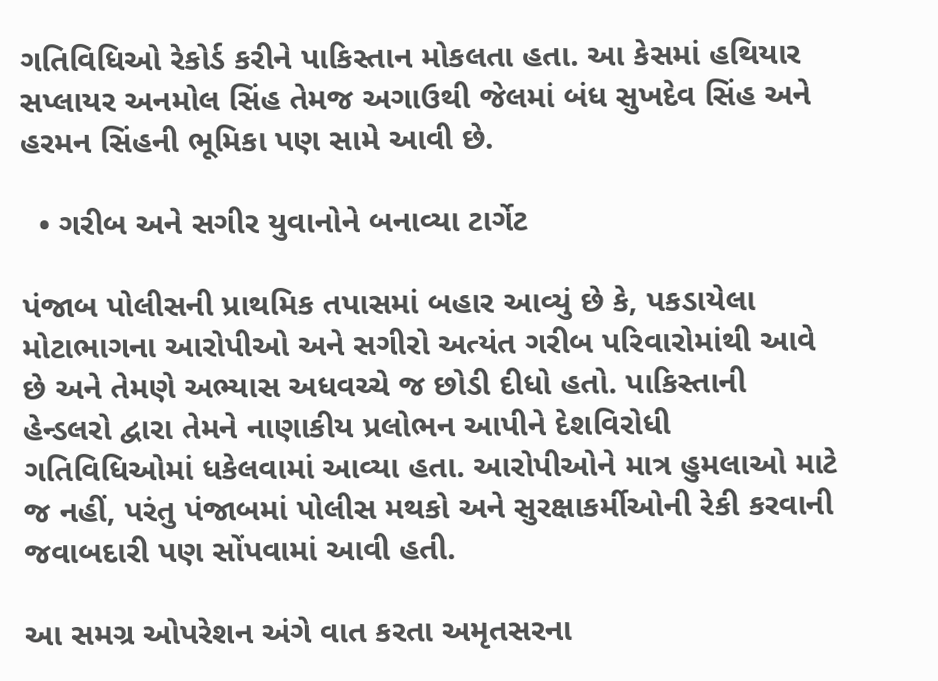ગતિવિધિઓ રેકોર્ડ કરીને પાકિસ્તાન મોકલતા હતા. આ કેસમાં હથિયાર સપ્લાયર અનમોલ સિંહ તેમજ અગાઉથી જેલમાં બંધ સુખદેવ સિંહ અને હરમન સિંહની ભૂમિકા પણ સામે આવી છે.

  • ગરીબ અને સગીર યુવાનોને બનાવ્યા ટાર્ગેટ

પંજાબ પોલીસની પ્રાથમિક તપાસમાં બહાર આવ્યું છે કે, પકડાયેલા મોટાભાગના આરોપીઓ અને સગીરો અત્યંત ગરીબ પરિવારોમાંથી આવે છે અને તેમણે અભ્યાસ અધવચ્ચે જ છોડી દીધો હતો. પાકિસ્તાની હેન્ડલરો દ્વારા તેમને નાણાકીય પ્રલોભન આપીને દેશવિરોધી ગતિવિધિઓમાં ધકેલવામાં આવ્યા હતા. આરોપીઓને માત્ર હુમલાઓ માટે જ નહીં, પરંતુ પંજાબમાં પોલીસ મથકો અને સુરક્ષાકર્મીઓની રેકી કરવાની જવાબદારી પણ સોંપવામાં આવી હતી.

આ સમગ્ર ઓપરેશન અંગે વાત કરતા અમૃતસરના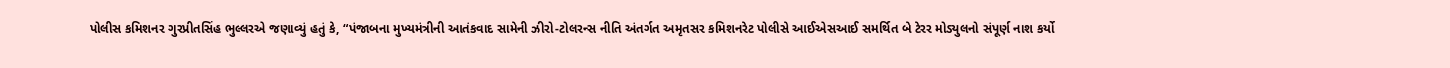પોલીસ કમિશનર ગુરપ્રીતસિંહ ભુલ્લરએ જણાવ્યું હતું કે, “પંજાબના મુખ્યમંત્રીની આતંકવાદ સામેની ઝીરો-ટોલરન્સ નીતિ અંતર્ગત અમૃતસર કમિશનરેટ પોલીસે આઈએસઆઈ સમર્થિત બે ટેરર મોડ્યુલનો સંપૂર્ણ નાશ કર્યો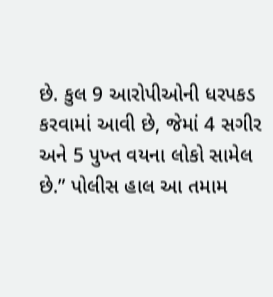છે. કુલ 9 આરોપીઓની ધરપકડ કરવામાં આવી છે, જેમાં 4 સગીર અને 5 પુખ્ત વયના લોકો સામેલ છે.” પોલીસ હાલ આ તમામ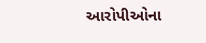આરોપીઓના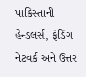પાકિસ્તાની હેન્ડલર્સ, ફંડિંગ નેટવર્ક અને ઉત્તર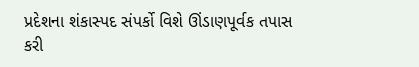પ્રદેશના શંકાસ્પદ સંપર્કો વિશે ઊંડાણપૂર્વક તપાસ કરી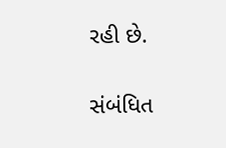રહી છે.

સંબંધિત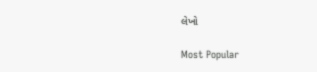લેખો

Most Popular